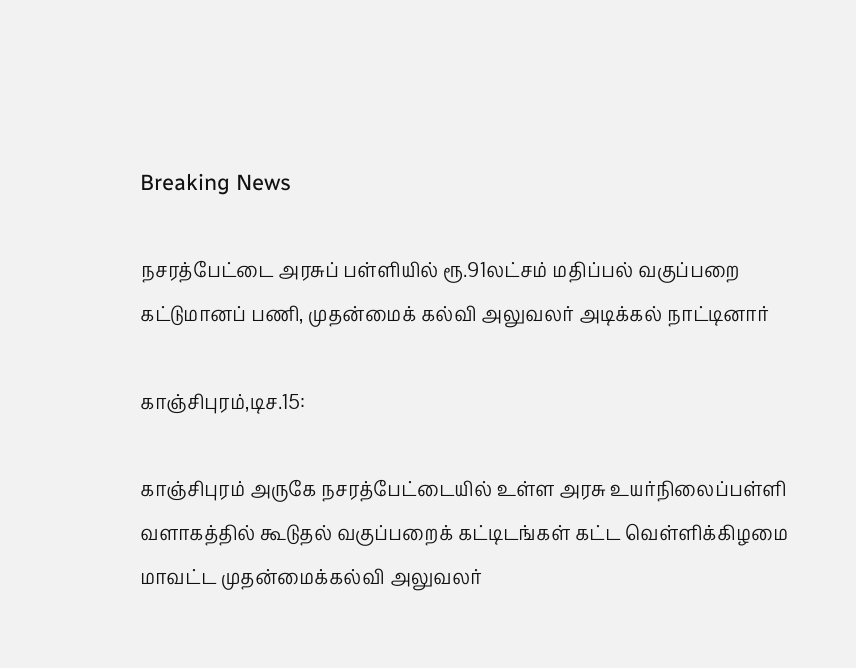Breaking News

நசரத்பேட்டை அரசுப் பள்ளியில் ரூ.91லட்சம் மதிப்பல் வகுப்பறை கட்டுமானப் பணி, முதன்மைக் கல்வி அலுவலர் அடிக்கல் நாட்டினார்

காஞ்சிபுரம்,டிச.15:

காஞ்சிபுரம் அருகே நசரத்பேட்டையில் உள்ள அரசு உயர்நிலைப்பள்ளி வளாகத்தில் கூடுதல் வகுப்பறைக் கட்டிடங்கள் கட்ட வெள்ளிக்கிழமை மாவட்ட முதன்மைக்கல்வி அலுவலர்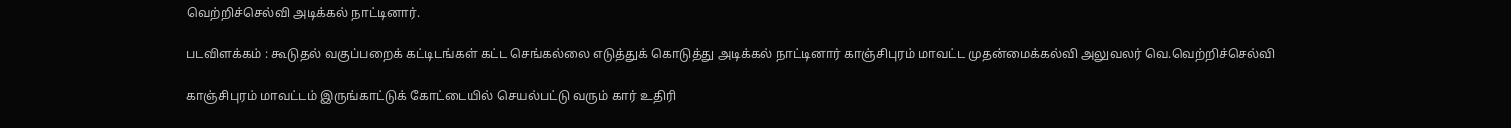வெற்றிச்செல்வி அடிக்கல் நாட்டினார்.

படவிளக்கம் : கூடுதல் வகுப்பறைக் கட்டிடங்கள் கட்ட செங்கல்லை எடுத்துக் கொடுத்து அடிக்கல் நாட்டினார் காஞ்சிபுரம் மாவட்ட முதன்மைக்கல்வி அலுவலர் வெ.வெற்றிச்செல்வி

காஞ்சிபுரம் மாவட்டம் இருங்காட்டுக் கோட்டையில் செயல்பட்டு வரும் கார் உதிரி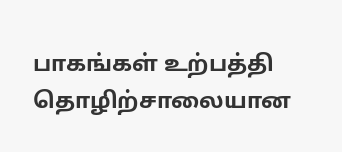பாகங்கள் உற்பத்தி தொழிற்சாலையான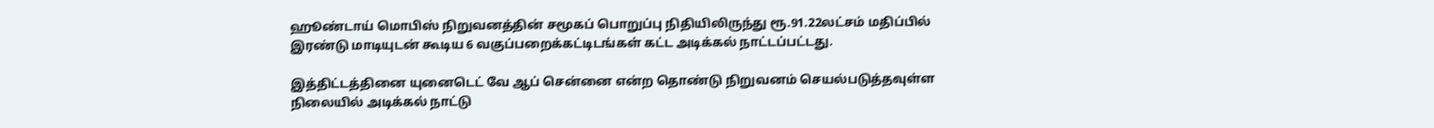ஹூண்டாய் மொபிஸ் நிறுவனத்தின் சமூகப் பொறுப்பு நிதியிலிருந்து ரூ.91.22லட்சம் மதிப்பில் இரண்டு மாடியுடன் கூடிய 6 வகுப்பறைக்கட்டிடங்கள் கட்ட அடிக்கல் நாட்டப்பட்டது.

இத்திட்டத்தினை யுனைடெட் வே ஆப் சென்னை என்ற தொண்டு நிறுவனம் செயல்படுத்தவுள்ள நிலையில் அடிக்கல் நாட்டு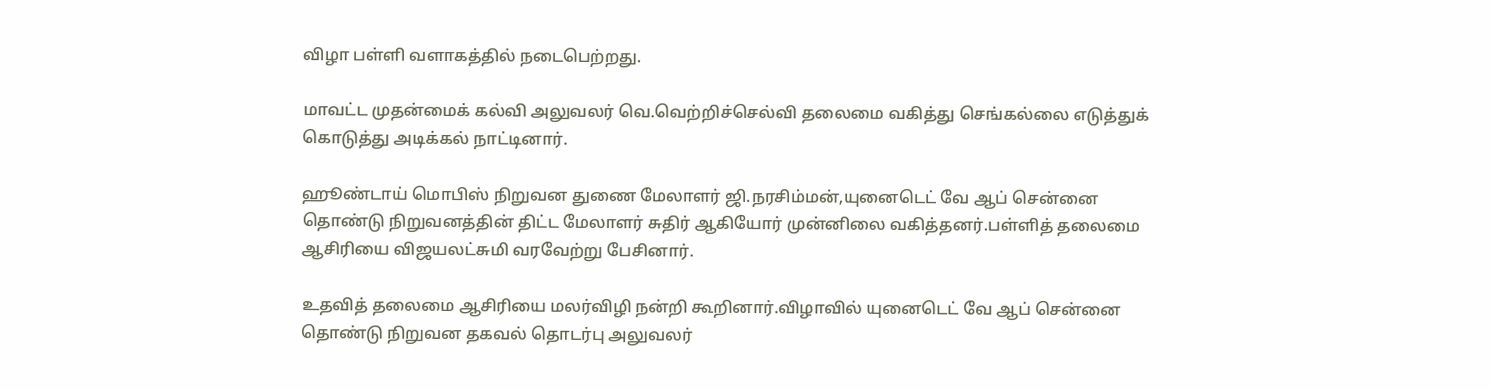விழா பள்ளி வளாகத்தில் நடைபெற்றது.

மாவட்ட முதன்மைக் கல்வி அலுவலர் வெ.வெற்றிச்செல்வி தலைமை வகித்து செங்கல்லை எடுத்துக் கொடுத்து அடிக்கல் நாட்டினார்.

ஹூண்டாய் மொபிஸ் நிறுவன துணை மேலாளர் ஜி.நரசிம்மன்,யுனைடெட் வே ஆப் சென்னை தொண்டு நிறுவனத்தின் திட்ட மேலாளர் சுதிர் ஆகியோர் முன்னிலை வகித்தனர்.பள்ளித் தலைமை ஆசிரியை விஜயலட்சுமி வரவேற்று பேசினார்.

உதவித் தலைமை ஆசிரியை மலர்விழி நன்றி கூறினார்.விழாவில் யுனைடெட் வே ஆப் சென்னை தொண்டு நிறுவன தகவல் தொடர்பு அலுவலர்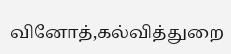வினோத்,கல்வித்துறை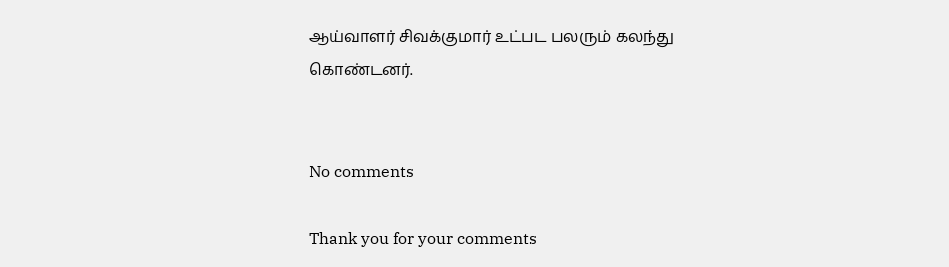ஆய்வாளர் சிவக்குமார் உட்பட பலரும் கலந்து கொண்டனர்.


No comments

Thank you for your comments